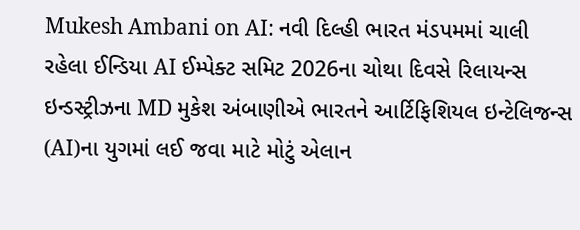Mukesh Ambani on AI: નવી દિલ્હી ભારત મંડપમમાં ચાલી રહેલા ઈન્ડિયા AI ઈમ્પેક્ટ સમિટ 2026ના ચોથા દિવસે રિલાયન્સ ઇન્ડસ્ટ્રીઝના MD મુકેશ અંબાણીએ ભારતને આર્ટિફિશિયલ ઇન્ટેલિજન્સ (AI)ના યુગમાં લઈ જવા માટે મોટું એલાન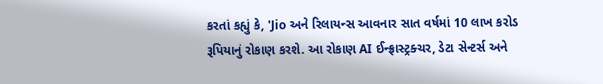કરતાં કહ્યું કે, 'Jio અને રિલાયન્સ આવનાર સાત વર્ષમાં 10 લાખ કરોડ રૂપિયાનું રોકાણ કરશે. આ રોકાણ AI ઈન્ફ્રાસ્ટ્રક્ચર, ડેટા સેન્ટર્સ અને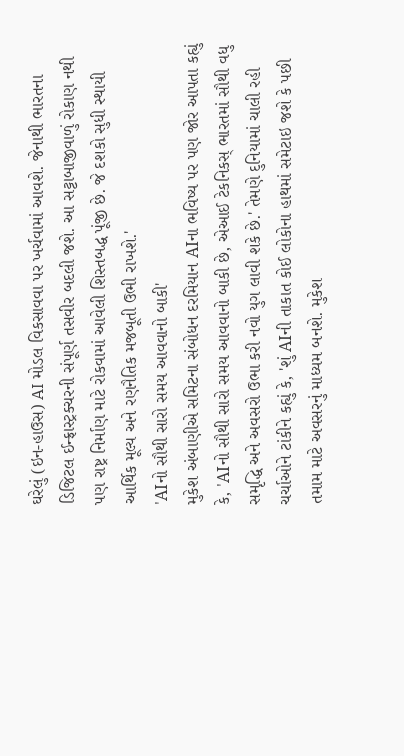ઘરેલું (ઇન-હાઉસ) AI મોડલ વિકસાવવા પર ખર્ચવામાં આવશે. જેનાથી ભારતના ડિજિટલ ઈન્ફ્રાસ્ટ્રક્ચરની સંપૂર્ણ તસવીર બદલી જશે. આ સટ્ટાબાજીવાળું રોકાણ નથી પણ રાષ્ટ્ર નિર્માણ માટે રોકવામાં આવેલી શિસ્તબદ્ધ પૂંજી છે. જે દશકો સુધી સ્થાયી આર્થિક મૂલ્ય અને રણનૈતિક મજબૂતી ઉભી રાખશે.'
'AIનો સૌથી સારો સમય આવવાનો બાકી'
મુકેશ અંબાણીએ સમિટના સંબોધન દરમિયાન AIના ભવિષ્ય પર પણ જોર આપતા કહ્યું કે, 'AIનો સૌથી સારો સમય આવવાનો બાકી છે, એઆઈ ટેકનિકસ્ ભારતમાં સૌથી વધુ સમૃદ્ધિ અને અવસરો ઉભા કરી નવો યુગ લાવી શકે છે.' તેમણે દુનિયામાં ચાલી રહી ચર્ચાઓને ટાંકીને કહ્યું કે, 'શું AIની તાકાત કોઈ લોકોના હાથમાં સમેટાઇ જશે કે પછી તમામ માટે અવસરનું માધ્યમ બનશે. મુકેશ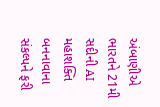અંબાણીએ ભારતને 21મી સદીની AI મહાશક્તિ બનનાવાના સંકલ્પને ફરી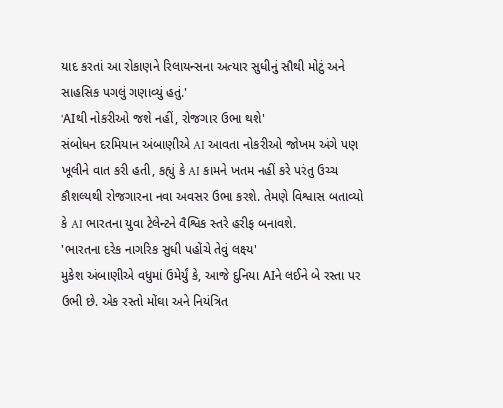યાદ કરતાં આ રોકાણને રિલાયન્સના અત્યાર સુધીનું સૌથી મોટું અને સાહસિક પગલું ગણાવ્યું હતું.'
'AIથી નોકરીઓ જશે નહીં, રોજગાર ઉભા થશે'
સંબોધન દરમિયાન અંબાણીએ AI આવતા નોકરીઓ જોખમ અંગે પણ ખૂલીને વાત કરી હતી, કહ્યું કે AI કામને ખતમ નહીં કરે પરંતુ ઉચ્ચ કૌશલ્યથી રોજગારના નવા અવસર ઉભા કરશે. તેમણે વિશ્વાસ બતાવ્યો કે AI ભારતના યુવા ટેલેન્ટને વૈશ્વિક સ્તરે હરીફ બનાવશે.
'ભારતના દરેક નાગરિક સુધી પહોંચે તેવું લક્ષ્ય'
મુકેશ અંબાણીએ વધુમાં ઉમેર્યું કે, આજે દુનિયા AIને લઈને બે રસ્તા પર ઉભી છે. એક રસ્તો મોંઘા અને નિયંત્રિત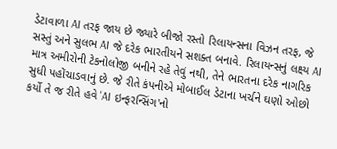ડેટાવાળા AI તરફ જાય છે જ્યારે બીજો રસ્તો રિલાયન્સના વિઝન તરફ, જે સસ્તું અને સુલભ AI જે દરેક ભારતીયને સશક્ત બનાવે. રિલાયન્સનું લક્ષ્ય AI માત્ર અમીરોની ટેકનોલોજી બનીને રહે તેવું નથી, તેને ભારતના દરેક નાગરિક સુધી પહોંચાડવાનું છે. જે રીતે કંપનીએ મોબાઈલ ડેટાના ખર્ચને ઘણો ઓછો કર્યો તે જ રીતે હવે 'AI ઇન્ફરન્સિંગ'નો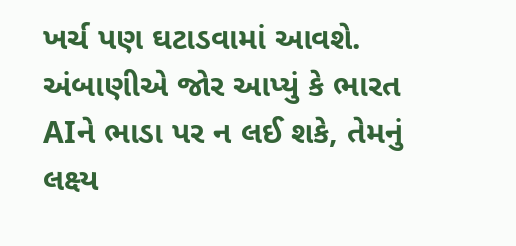ખર્ચ પણ ઘટાડવામાં આવશે. અંબાણીએ જોર આપ્યું કે ભારત AIને ભાડા પર ન લઈ શકે, તેમનું લક્ષ્ય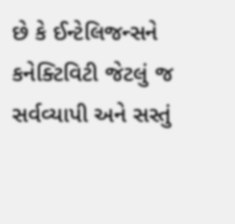છે કે ઈન્ટેલિજન્સને કનેક્ટિવિટી જેટલું જ સર્વવ્યાપી અને સસ્તું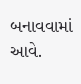બનાવવામાં આવે.